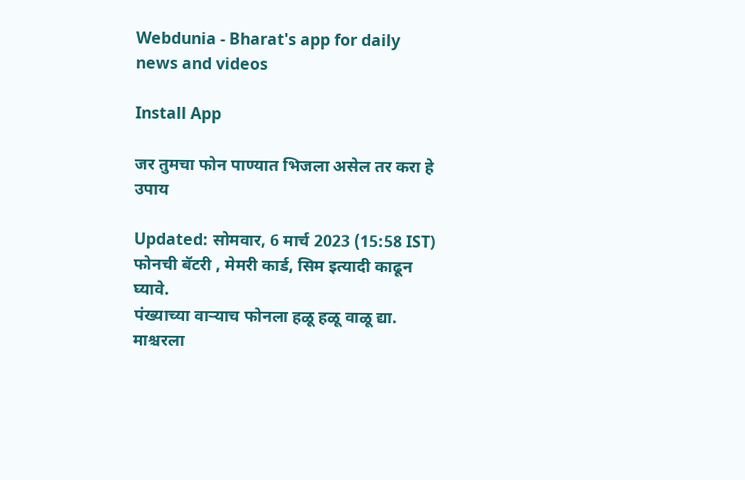Webdunia - Bharat's app for daily news and videos

Install App

जर तुमचा फोन पाण्यात भिजला असेल तर करा हे उपाय

Updated: सोमवार, 6 मार्च 2023 (15:58 IST)
फोनची बॅटरी , मेमरी कार्ड, सिम इत्यादी काढून घ्यावे.
पंख्याच्या वार्‍याच फोनला हळू हळू वाळू द्या.
माश्चरला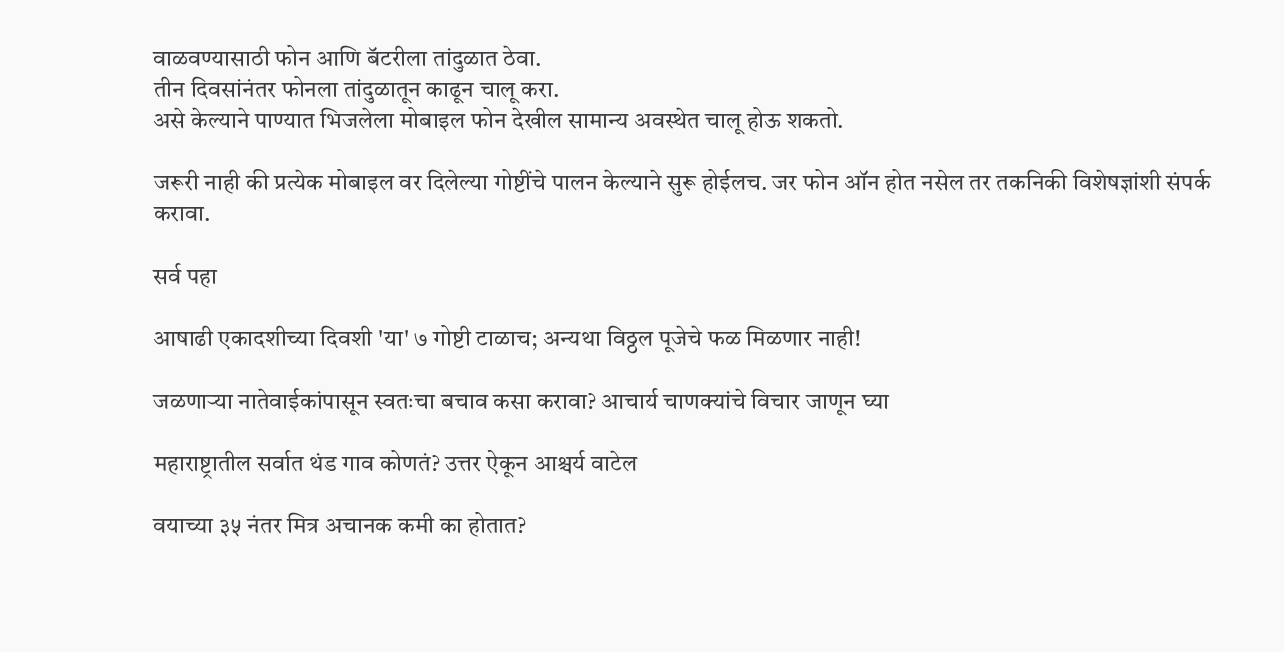वाळवण्यासाठी फोन आणि बॅटरीला तांदुळात ठेवा.
तीन दिवसांनंतर फोनला तांदुळातून काढून चालू करा.
असे केल्याने पाण्यात भिजलेला मोबाइल फोन देखील सामान्य अवस्थेत चालू होऊ शकतो.

जरूरी नाही की प्रत्येक मोबाइल वर दिलेल्या गोष्टींचे पालन केल्याने सुरू होईलच. जर फोन ऑन होत नसेल तर तकनिकी विशेषज्ञांशी संपर्क करावा.

सर्व पहा

आषाढी एकादशीच्या दिवशी 'या' ७ गोष्टी टाळाच; अन्यथा विठ्ठल पूजेचे फळ मिळणार नाही!

जळणाऱ्या नातेवाईकांपासून स्वतःचा बचाव कसा करावा? आचार्य चाणक्यांचे विचार जाणून घ्या

महाराष्ट्रातील सर्वात थंड गाव कोणतं? उत्तर ऐकून आश्चर्य वाटेल

वयाच्या ३५ नंतर मित्र अचानक कमी का होतात?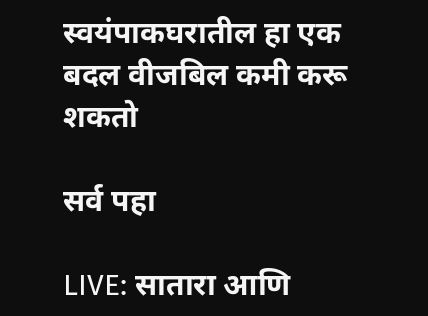स्वयंपाकघरातील हा एक बदल वीजबिल कमी करू शकतो

सर्व पहा

LIVE: सातारा आणि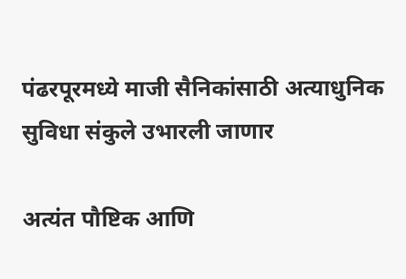पंढरपूरमध्ये माजी सैनिकांसाठी अत्याधुनिक सुविधा संकुले उभारली जाणार

अत्यंत पौष्टिक आणि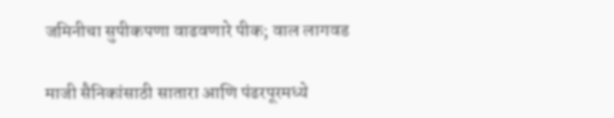जमिनीचा सुपीकपणा वाढवणारे पीक; वाल लागवड

माजी सैनिकांसाठी सातारा आणि पंढरपूरमध्ये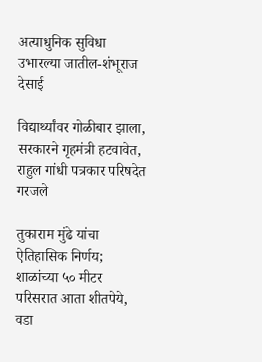अत्याधुनिक सुविधा उभारल्या जातील-शंभूराज देसाई

विद्यार्थ्यांवर गोळीबार झाला, सरकारने गृहमंत्री हटवावेत, राहुल गांधी पत्रकार परिषदेत गरजले

तुकाराम मुंढे यांचा ऐतिहासिक निर्णय; शाळांच्या ५० मीटर परिसरात आता शीतपेये, वडा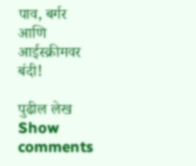पाव, बर्गर आणि आईस्क्रीमवर बंदी!

पुढील लेख
Show comments